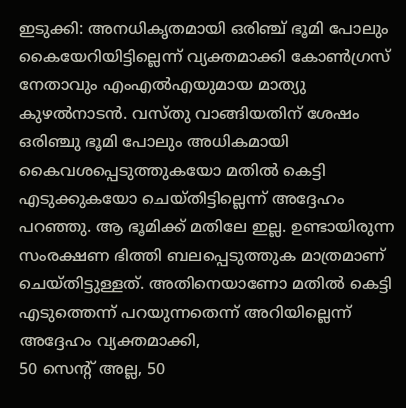ഇടുക്കി: അനധികൃതമായി ഒരിഞ്ച് ഭൂമി പോലും കൈയേറിയിട്ടില്ലെന്ന് വ്യക്തമാക്കി കോൺഗ്രസ് നേതാവും എംഎൽഎയുമായ മാത്യു കുഴൽനാടൻ. വസ്തു വാങ്ങിയതിന് ശേഷം ഒരിഞ്ചു ഭൂമി പോലും അധികമായി കൈവശപ്പെടുത്തുകയോ മതിൽ കെട്ടി എടുക്കുകയോ ചെയ്തിട്ടില്ലെന്ന് അദ്ദേഹം പറഞ്ഞു. ആ ഭൂമിക്ക് മതിലേ ഇല്ല. ഉണ്ടായിരുന്ന സംരക്ഷണ ഭിത്തി ബലപ്പെടുത്തുക മാത്രമാണ് ചെയ്തിട്ടുള്ളത്. അതിനെയാണോ മതിൽ കെട്ടി എടുത്തെന്ന് പറയുന്നതെന്ന് അറിയില്ലെന്ന് അദ്ദേഹം വ്യക്തമാക്കി,
50 സെന്റ് അല്ല, 50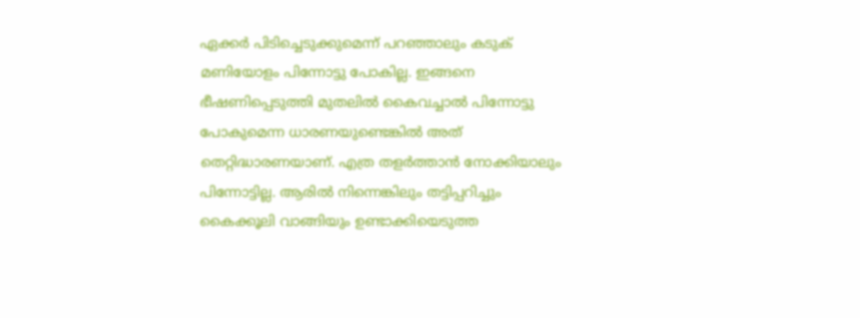ഏക്കർ പിടിച്ചെടുക്കുമെന്ന് പറഞ്ഞാലും കടുക് മണിയോളം പിന്നോട്ടു പോകില്ല. ഇങ്ങനെ ഭീഷണിപ്പെടുത്തി മുതലിൽ കൈവച്ചാൽ പിന്നോട്ടു പോകുമെന്ന ധാരണയുണ്ടെങ്കിൽ അത് തെറ്റിദ്ധാരണയാണ്. എത്ര തളർത്താൻ നോക്കിയാലും പിന്നോട്ടില്ല. ആരിൽ നിന്നെങ്കിലും തട്ടിപ്പറിച്ചും കൈക്കൂലി വാങ്ങിയും ഉണ്ടാക്കിയെടുത്ത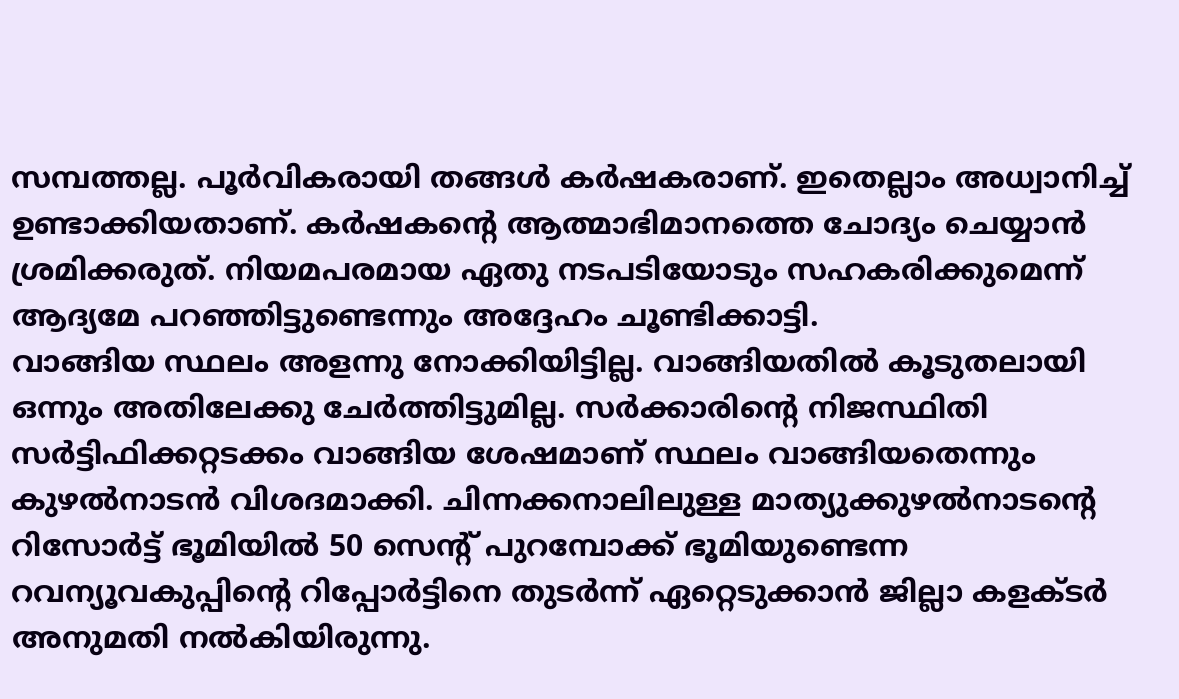സമ്പത്തല്ല. പൂർവികരായി തങ്ങൾ കർഷകരാണ്. ഇതെല്ലാം അധ്വാനിച്ച് ഉണ്ടാക്കിയതാണ്. കർഷകന്റെ ആത്മാഭിമാനത്തെ ചോദ്യം ചെയ്യാൻ ശ്രമിക്കരുത്. നിയമപരമായ ഏതു നടപടിയോടും സഹകരിക്കുമെന്ന് ആദ്യമേ പറഞ്ഞിട്ടുണ്ടെന്നും അദ്ദേഹം ചൂണ്ടിക്കാട്ടി.
വാങ്ങിയ സ്ഥലം അളന്നു നോക്കിയിട്ടില്ല. വാങ്ങിയതിൽ കൂടുതലായി ഒന്നും അതിലേക്കു ചേർത്തിട്ടുമില്ല. സർക്കാരിന്റെ നിജസ്ഥിതി സർട്ടിഫിക്കറ്റടക്കം വാങ്ങിയ ശേഷമാണ് സ്ഥലം വാങ്ങിയതെന്നും കുഴൽനാടൻ വിശദമാക്കി. ചിന്നക്കനാലിലുള്ള മാത്യുക്കുഴൽനാടന്റെ റിസോർട്ട് ഭൂമിയിൽ 50 സെന്റ് പുറമ്പോക്ക് ഭൂമിയുണ്ടെന്ന റവന്യൂവകുപ്പിന്റെ റിപ്പോർട്ടിനെ തുടർന്ന് ഏറ്റെടുക്കാൻ ജില്ലാ കളക്ടർ അനുമതി നൽകിയിരുന്നു.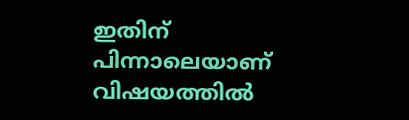ഇതിന് പിന്നാലെയാണ് വിഷയത്തിൽ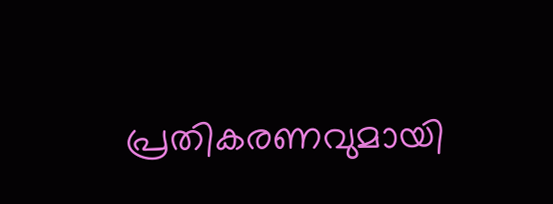പ്രതികരണവുമായി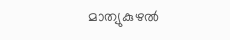മാത്യുകുഴൽ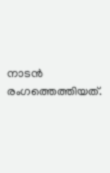നാടൻ രംഗത്തെത്തിയത്.